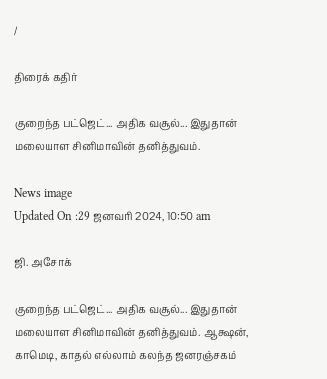/

திரைக் கதிர்

குறைந்த பட்ஜெட்... அதிக வசூல்... இதுதான் மலையாள சினிமாவின் தனித்துவம்.

News image
Updated On :29 ஜனவரி 2024, 10:50 am

ஜி. அசோக்

குறைந்த பட்ஜெட்... அதிக வசூல்... இதுதான் மலையாள சினிமாவின் தனித்துவம். ஆக்ஷன், காமெடி, காதல் எல்லாம் கலந்த ஜனரஞ்சகம்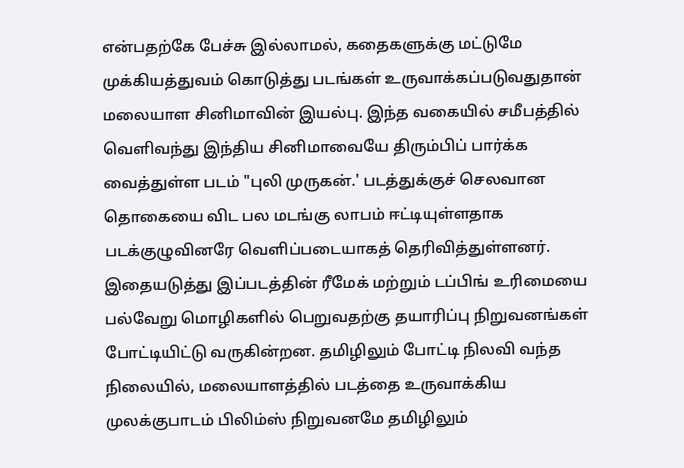என்பதற்கே பேச்சு இல்லாமல், கதைகளுக்கு மட்டுமே முக்கியத்துவம் கொடுத்து படங்கள் உருவாக்கப்படுவதுதான் மலையாள சினிமாவின் இயல்பு. இந்த வகையில் சமீபத்தில் வெளிவந்து இந்திய சினிமாவையே திரும்பிப் பார்க்க வைத்துள்ள படம் "புலி முருகன்.' படத்துக்குச் செலவான தொகையை விட பல மடங்கு லாபம் ஈட்டியுள்ளதாக படக்குழுவினரே வெளிப்படையாகத் தெரிவித்துள்ளனர். இதையடுத்து இப்படத்தின் ரீமேக் மற்றும் டப்பிங் உரிமையை பல்வேறு மொழிகளில் பெறுவதற்கு தயாரிப்பு நிறுவனங்கள் போட்டியிட்டு வருகின்றன. தமிழிலும் போட்டி நிலவி வந்த நிலையில், மலையாளத்தில் படத்தை உருவாக்கிய முலக்குபாடம் பிலிம்ஸ் நிறுவனமே தமிழிலும்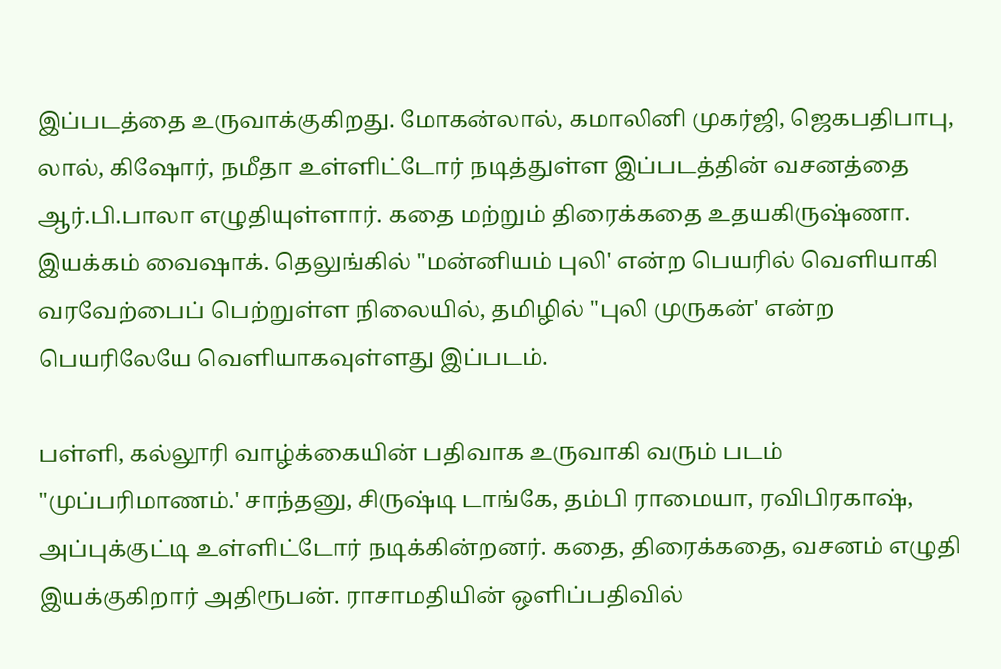இப்படத்தை உருவாக்குகிறது. மோகன்லால், கமாலினி முகர்ஜி, ஜெகபதிபாபு, லால், கிஷோர், நமீதா உள்ளிட்டோர் நடித்துள்ள இப்படத்தின் வசனத்தை ஆர்.பி.பாலா எழுதியுள்ளார். கதை மற்றும் திரைக்கதை உதயகிருஷ்ணா. இயக்கம் வைஷாக். தெலுங்கில் "மன்னியம் புலி' என்ற பெயரில் வெளியாகி வரவேற்பைப் பெற்றுள்ள நிலையில், தமிழில் "புலி முருகன்' என்ற பெயரிலேயே வெளியாகவுள்ளது இப்படம்.

பள்ளி, கல்லூரி வாழ்க்கையின் பதிவாக உருவாகி வரும் படம் "முப்பரிமாணம்.' சாந்தனு, சிருஷ்டி டாங்கே, தம்பி ராமையா, ரவிபிரகாஷ், அப்புக்குட்டி உள்ளிட்டோர் நடிக்கின்றனர். கதை, திரைக்கதை, வசனம் எழுதி இயக்குகிறார் அதிரூபன். ராசாமதியின் ஒளிப்பதிவில்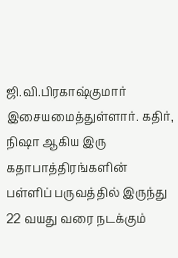ஜி.வி.பிரகாஷ்குமார் இசையமைத்துள்ளார். கதிர், நிஷா ஆகிய இரு கதாபாத்திரங்களின் பள்ளிப் பருவத்தில் இருந்து 22 வயது வரை நடக்கும்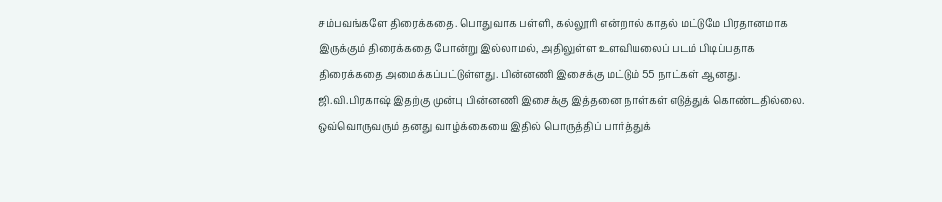சம்பவங்களே திரைக்கதை. பொதுவாக பள்ளி, கல்லூரி என்றால் காதல் மட்டுமே பிரதானமாக இருக்கும் திரைக்கதை போன்று இல்லாமல், அதிலுள்ள உளவியலைப் படம் பிடிப்பதாக திரைக்கதை அமைக்கப்பட்டுள்ளது. பின்னணி இசைக்கு மட்டும் 55 நாட்கள் ஆனது. ஜி.வி.பிரகாஷ் இதற்கு முன்பு பின்னணி இசைக்கு இத்தனை நாள்கள் எடுத்துக் கொண்டதில்லை. ஒவ்வொருவரும் தனது வாழ்க்கையை இதில் பொருத்திப் பார்த்துக்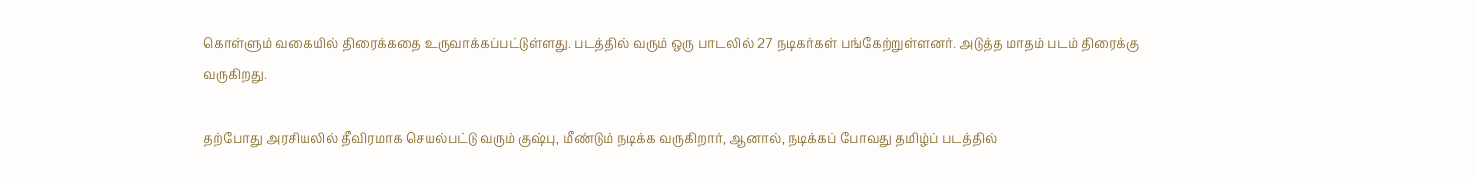கொள்ளும் வகையில் திரைக்கதை உருவாக்கப்பட்டுள்ளது. படத்தில் வரும் ஒரு பாடலில் 27 நடிகர்கள் பங்கேற்றுள்ளனர். அடுத்த மாதம் படம் திரைக்கு வருகிறது.

தற்போது அரசியலில் தீவிரமாக செயல்பட்டு வரும் குஷ்பு, மீண்டும் நடிக்க வருகிறார், ஆனால், நடிக்கப் போவது தமிழ்ப் படத்தில்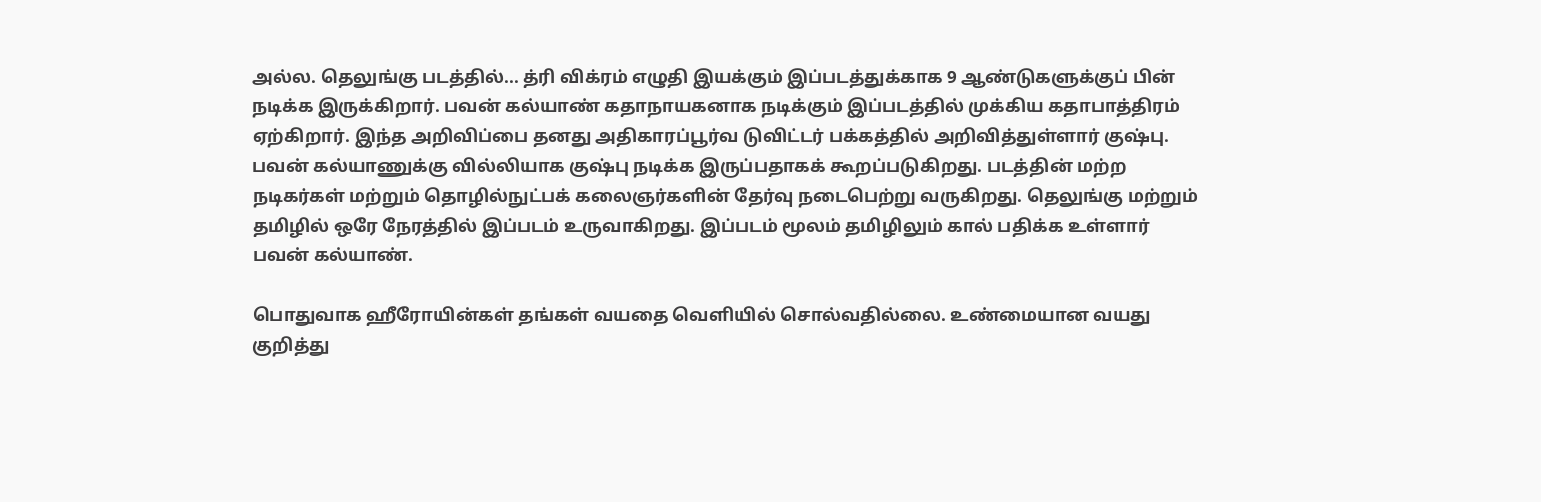அல்ல. தெலுங்கு படத்தில்... த்ரி விக்ரம் எழுதி இயக்கும் இப்படத்துக்காக 9 ஆண்டுகளுக்குப் பின் நடிக்க இருக்கிறார். பவன் கல்யாண் கதாநாயகனாக நடிக்கும் இப்படத்தில் முக்கிய கதாபாத்திரம் ஏற்கிறார். இந்த அறிவிப்பை தனது அதிகாரப்பூர்வ டுவிட்டர் பக்கத்தில் அறிவித்துள்ளார் குஷ்பு. பவன் கல்யாணுக்கு வில்லியாக குஷ்பு நடிக்க இருப்பதாகக் கூறப்படுகிறது. படத்தின் மற்ற நடிகர்கள் மற்றும் தொழில்நுட்பக் கலைஞர்களின் தேர்வு நடைபெற்று வருகிறது. தெலுங்கு மற்றும் தமிழில் ஒரே நேரத்தில் இப்படம் உருவாகிறது. இப்படம் மூலம் தமிழிலும் கால் பதிக்க உள்ளார் பவன் கல்யாண்.

பொதுவாக ஹீரோயின்கள் தங்கள் வயதை வெளியில் சொல்வதில்லை. உண்மையான வயது குறித்து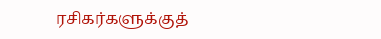ரசிகர்களுக்குத்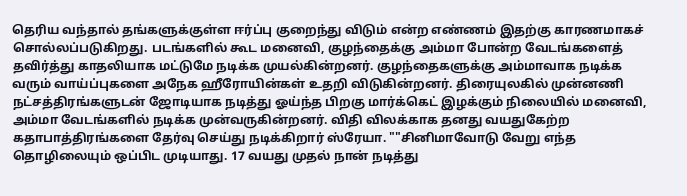தெரிய வந்தால் தங்களுக்குள்ள ஈர்ப்பு குறைந்து விடும் என்ற எண்ணம் இதற்கு காரணமாகச் சொல்லப்படுகிறது. படங்களில் கூட மனைவி, குழந்தைக்கு அம்மா போன்ற வேடங்களைத் தவிர்த்து காதலியாக மட்டுமே நடிக்க முயல்கின்றனர். குழந்தைகளுக்கு அம்மாவாக நடிக்க வரும் வாய்ப்புகளை அநேக ஹீரோயின்கள் உதறி விடுகின்றனர். திரையுலகில் முன்னணி நட்சத்திரங்களுடன் ஜோடியாக நடித்து ஓய்ந்த பிறகு மார்க்கெட் இழக்கும் நிலையில் மனைவி, அம்மா வேடங்களில் நடிக்க முன்வருகின்றனர். விதி விலக்காக தனது வயதுகேற்ற கதாபாத்திரங்களை தேர்வு செய்து நடிக்கிறார் ஸ்ரேயா. ""சினிமாவோடு வேறு எந்த தொழிலையும் ஒப்பிட முடியாது. 17 வயது முதல் நான் நடித்து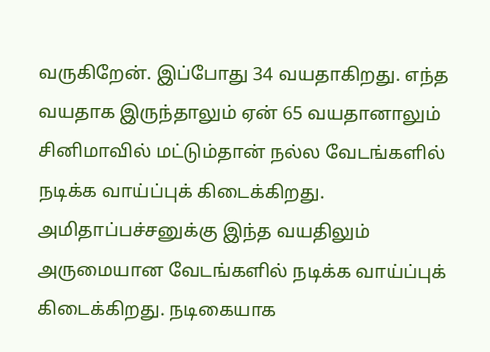வருகிறேன். இப்போது 34 வயதாகிறது. எந்த வயதாக இருந்தாலும் ஏன் 65 வயதானாலும் சினிமாவில் மட்டும்தான் நல்ல வேடங்களில் நடிக்க வாய்ப்புக் கிடைக்கிறது. அமிதாப்பச்சனுக்கு இந்த வயதிலும் அருமையான வேடங்களில் நடிக்க வாய்ப்புக் கிடைக்கிறது. நடிகையாக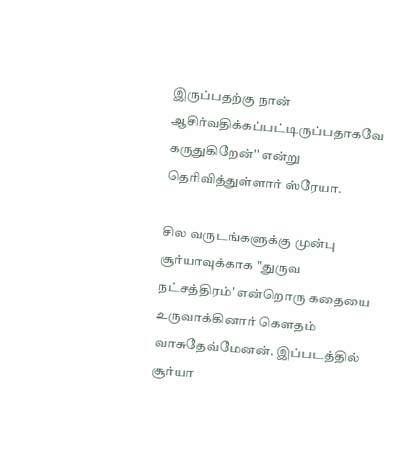இருப்பதற்கு நான் ஆசிர்வதிக்கப்பட்டிருப்பதாகவே கருதுகிறேன்'' என்று தெரிவித்துள்ளார் ஸ்ரேயா.

சில வருடங்களுக்கு முன்பு சூர்யாவுக்காக "துருவ நட்சத்திரம்' என்றொரு கதையை உருவாக்கினார் கௌதம் வாசுதேவ்மேனன். இப்படத்தில் சூர்யா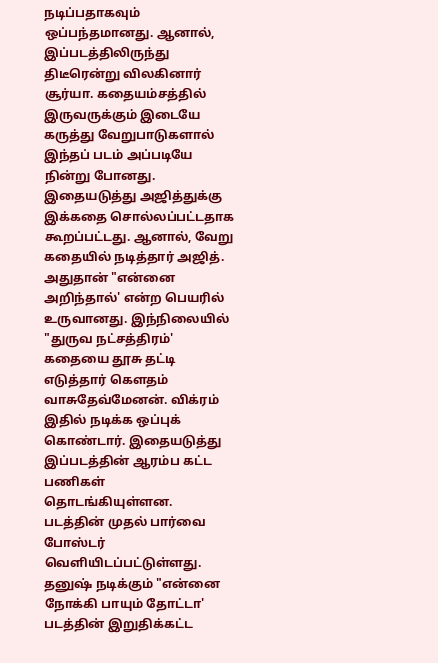நடிப்பதாகவும் ஒப்பந்தமானது. ஆனால், இப்படத்திலிருந்து திடீரென்று விலகினார் சூர்யா. கதையம்சத்தில் இருவருக்கும் இடையே கருத்து வேறுபாடுகளால் இந்தப் படம் அப்படியே நின்று போனது. இதையடுத்து அஜித்துக்கு இக்கதை சொல்லப்பட்டதாக கூறப்பட்டது. ஆனால், வேறு கதையில் நடித்தார் அஜித். அதுதான் "என்னை அறிந்தால்' என்ற பெயரில் உருவானது. இந்நிலையில் "துருவ நட்சத்திரம்' கதையை தூசு தட்டி எடுத்தார் கௌதம் வாசுதேவ்மேனன். விக்ரம் இதில் நடிக்க ஒப்புக் கொண்டார். இதையடுத்து இப்படத்தின் ஆரம்ப கட்ட பணிகள் தொடங்கியுள்ளன. படத்தின் முதல் பார்வை போஸ்டர் வெளியிடப்பட்டுள்ளது. தனுஷ் நடிக்கும் "என்னை நோக்கி பாயும் தோட்டா' படத்தின் இறுதிக்கட்ட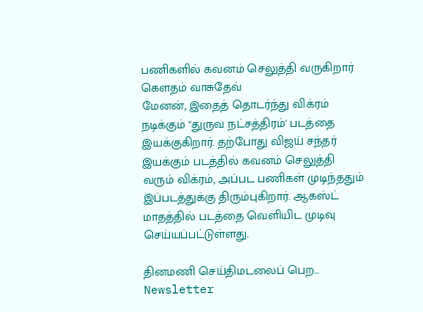பணிகளில் கவனம் செலுத்தி வருகிறார் கௌதம் வாசுதேவ்
மேனன், இதைத் தொடர்ந்து விக்ரம் நடிக்கும் "துருவ நட்சத்திரம்' படத்தை இயக்குகிறார். தற்போது விஜய் சந்தர் இயக்கும் படத்தில் கவனம் செலுத்தி வரும் விக்ரம், அப்பட பணிகள் முடிந்ததும் இப்படத்துக்கு திரும்புகிறார். ஆகஸ்ட் மாதத்தில் படத்தை வெளியிட முடிவு செய்யப்பட்டுள்ளது.

தினமணி செய்திமடலைப் பெற... Newsletter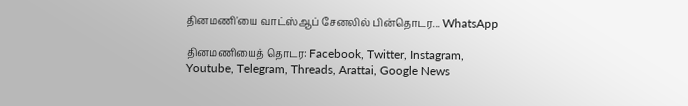தினமணி'யை வாட்ஸ்ஆப் சேனலில் பின்தொடர... WhatsApp

தினமணியைத் தொடர: Facebook, Twitter, Instagram, Youtube, Telegram, Threads, Arattai, Google News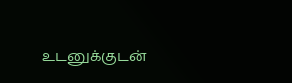உடனுக்குடன்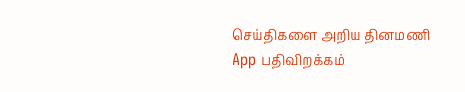செய்திகளை அறிய தினமணி App பதிவிறக்கம்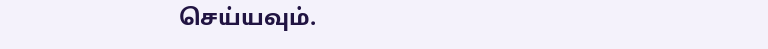செய்யவும்.